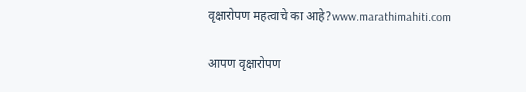वृक्षारोपण महत्वाचे का आहे?www.marathimahiti.com

आपण वृक्षारोपण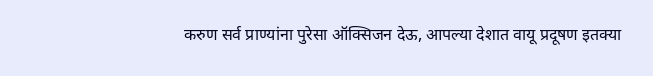करुण सर्व प्राण्यांना पुरेसा ऑक्सिजन देऊ, आपल्या देशात वायू प्रदूषण इतक्या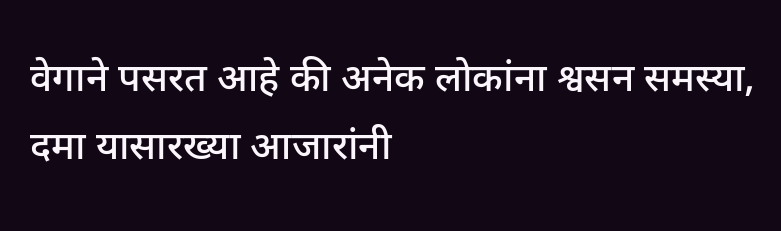वेगाने पसरत आहे की अनेक लोकांना श्वसन समस्या, दमा यासारख्या आजारांनी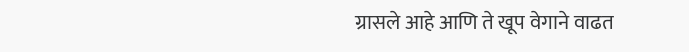ग्रासले आहे आणि ते खूप वेगाने वाढत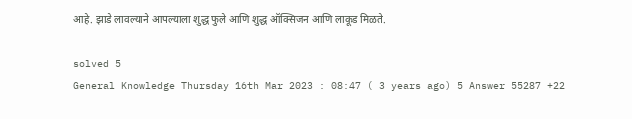आहे. झाडे लावल्याने आपल्याला शुद्ध फुले आणि शुद्ध ऑक्सिजन आणि लाकूड मिळते.

solved 5
General Knowledge Thursday 16th Mar 2023 : 08:47 ( 3 years ago) 5 Answer 55287 +22